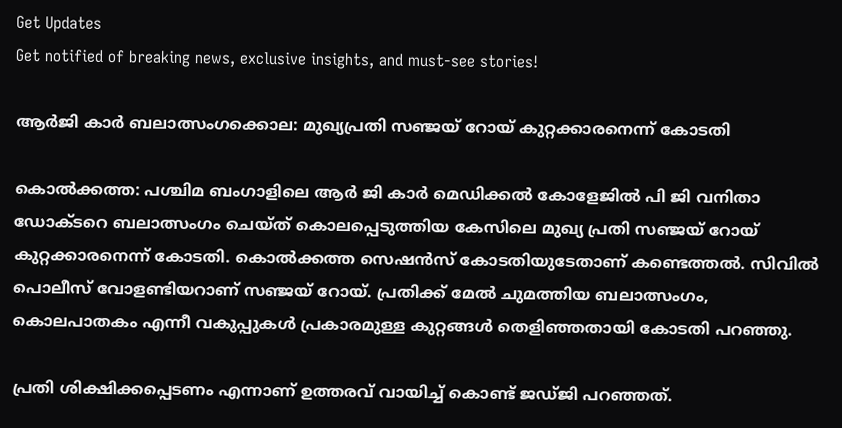Get Updates
Get notified of breaking news, exclusive insights, and must-see stories!

ആര്‍ജി കാര്‍ ബലാത്സംഗക്കൊല: മുഖ്യപ്രതി സഞ്ജയ് റോയ് കുറ്റക്കാരനെന്ന് കോടതി

കൊല്‍ക്കത്ത: പശ്ചിമ ബംഗാളിലെ ആര്‍ ജി കാര്‍ മെഡിക്കല്‍ കോളേജില്‍ പി ജി വനിതാ ഡോക്ടറെ ബലാത്സംഗം ചെയ്ത് കൊലപ്പെടുത്തിയ കേസിലെ മുഖ്യ പ്രതി സഞ്ജയ് റോയ് കുറ്റക്കാരനെന്ന് കോടതി. കൊല്‍ക്കത്ത സെഷന്‍സ് കോടതിയുടേതാണ് കണ്ടെത്തല്‍. സിവില്‍ പൊലീസ് വോളണ്ടിയറാണ് സഞ്ജയ് റോയ്. പ്രതിക്ക് മേല്‍ ചുമത്തിയ ബലാത്സംഗം, കൊലപാതകം എന്നീ വകുപ്പുകള്‍ പ്രകാരമുള്ള കുറ്റങ്ങള്‍ തെളിഞ്ഞതായി കോടതി പറഞ്ഞു.

പ്രതി ശിക്ഷിക്കപ്പെടണം എന്നാണ് ഉത്തരവ് വായിച്ച് കൊണ്ട് ജഡ്ജി പറഞ്ഞത്.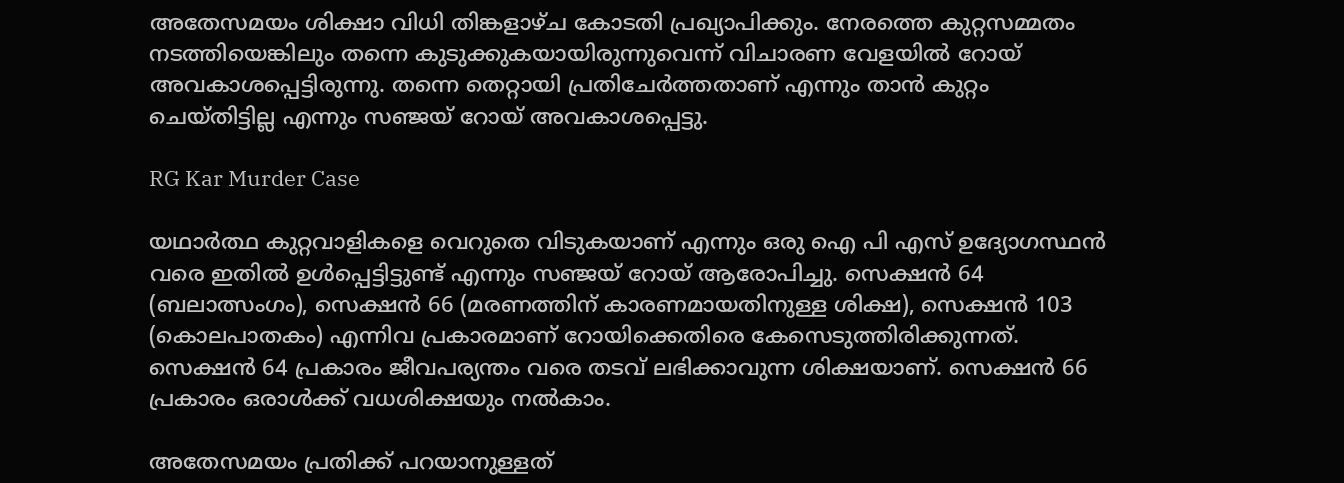അതേസമയം ശിക്ഷാ വിധി തിങ്കളാഴ്ച കോടതി പ്രഖ്യാപിക്കും. നേരത്തെ കുറ്റസമ്മതം നടത്തിയെങ്കിലും തന്നെ കുടുക്കുകയായിരുന്നുവെന്ന് വിചാരണ വേളയില്‍ റോയ് അവകാശപ്പെട്ടിരുന്നു. തന്നെ തെറ്റായി പ്രതിചേര്‍ത്തതാണ് എന്നും താന്‍ കുറ്റം ചെയ്തിട്ടില്ല എന്നും സഞ്ജയ് റോയ് അവകാശപ്പെട്ടു.

RG Kar Murder Case

യഥാര്‍ത്ഥ കുറ്റവാളികളെ വെറുതെ വിടുകയാണ് എന്നും ഒരു ഐ പി എസ് ഉദ്യോഗസ്ഥന്‍ വരെ ഇതില്‍ ഉള്‍പ്പെട്ടിട്ടുണ്ട് എന്നും സഞ്ജയ് റോയ് ആരോപിച്ചു. സെക്ഷന്‍ 64 (ബലാത്സംഗം), സെക്ഷന്‍ 66 (മരണത്തിന് കാരണമായതിനുള്ള ശിക്ഷ), സെക്ഷന്‍ 103 (കൊലപാതകം) എന്നിവ പ്രകാരമാണ് റോയിക്കെതിരെ കേസെടുത്തിരിക്കുന്നത്. സെക്ഷന്‍ 64 പ്രകാരം ജീവപര്യന്തം വരെ തടവ് ലഭിക്കാവുന്ന ശിക്ഷയാണ്. സെക്ഷന്‍ 66 പ്രകാരം ഒരാള്‍ക്ക് വധശിക്ഷയും നല്‍കാം.

അതേസമയം പ്രതിക്ക് പറയാനുള്ളത്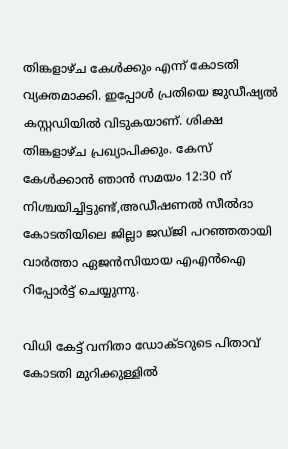തിങ്കളാഴ്ച കേള്‍ക്കും എന്ന് കോടതി വ്യക്തമാക്കി. ഇപ്പോള്‍ പ്രതിയെ ജുഡീഷ്യല്‍ കസ്റ്റഡിയില്‍ വിടുകയാണ്. ശിക്ഷ തിങ്കളാഴ്ച പ്രഖ്യാപിക്കും. കേസ് കേള്‍ക്കാന്‍ ഞാന്‍ സമയം 12:30 ന് നിശ്ചയിച്ചിട്ടുണ്ട്,അഡീഷണല്‍ സീല്‍ദാ കോടതിയിലെ ജില്ലാ ജഡ്ജി പറഞ്ഞതായി വാര്‍ത്താ ഏജന്‍സിയായ എഎന്‍ഐ റിപ്പോര്‍ട്ട് ചെയ്യുന്നു.

വിധി കേട്ട് വനിതാ ഡോക്ടറുടെ പിതാവ് കോടതി മുറിക്കുള്ളില്‍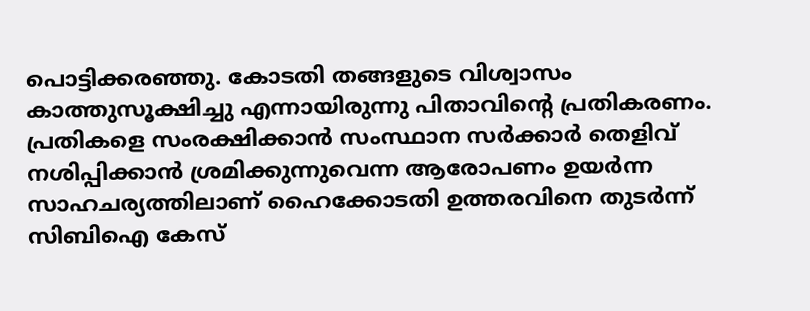പൊട്ടിക്കരഞ്ഞു. കോടതി തങ്ങളുടെ വിശ്വാസം കാത്തുസൂക്ഷിച്ചു എന്നായിരുന്നു പിതാവിന്റെ പ്രതികരണം. പ്രതികളെ സംരക്ഷിക്കാന്‍ സംസ്ഥാന സര്‍ക്കാര്‍ തെളിവ് നശിപ്പിക്കാന്‍ ശ്രമിക്കുന്നുവെന്ന ആരോപണം ഉയര്‍ന്ന സാഹചര്യത്തിലാണ് ഹൈക്കോടതി ഉത്തരവിനെ തുടര്‍ന്ന് സിബിഐ കേസ്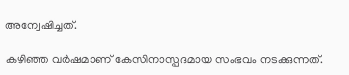അന്വേഷിച്ചത്.

കഴിഞ്ഞ വര്‍ഷമാണ് കേസിനാസ്പദമായ സംഭവം നടക്കുന്നത്.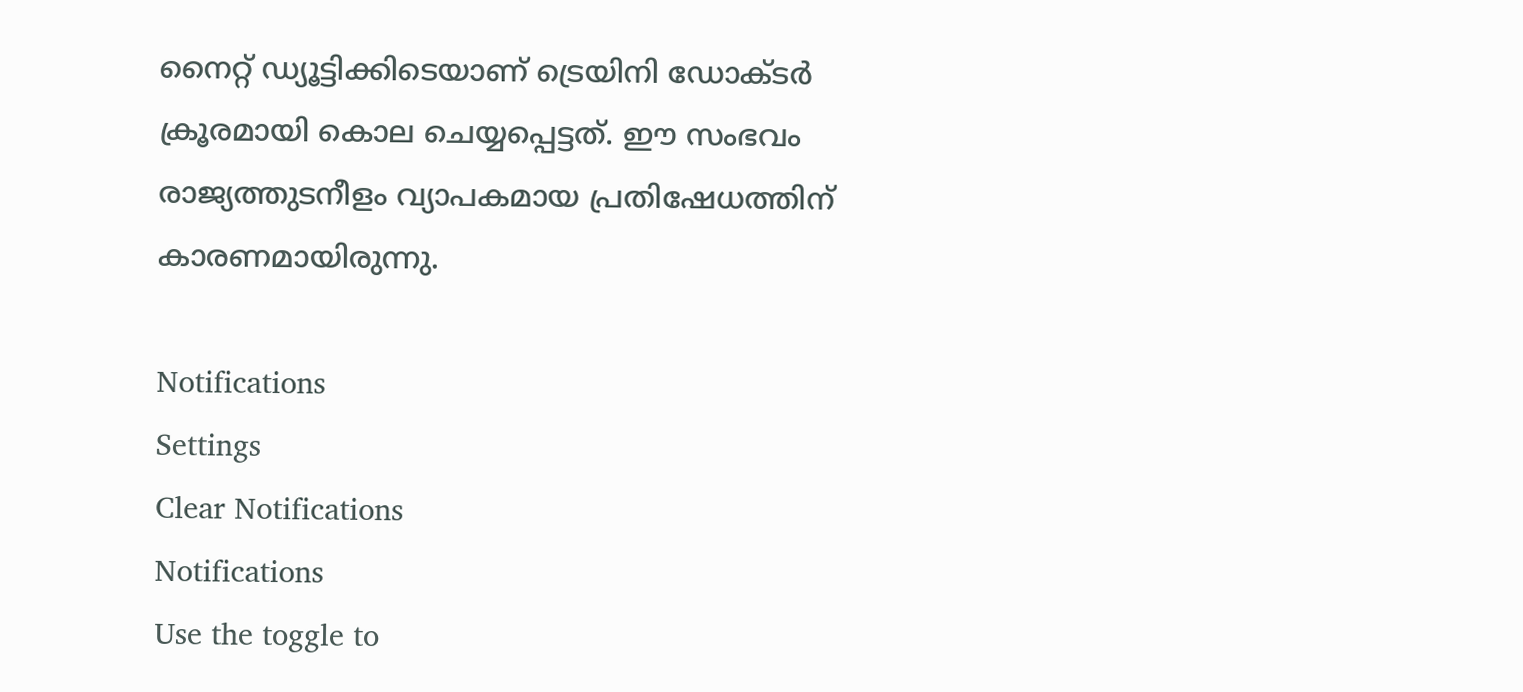നൈറ്റ് ഡ്യൂട്ടിക്കിടെയാണ് ട്രെയിനി ഡോക്ടര്‍ ക്രൂരമായി കൊല ചെയ്യപ്പെട്ടത്. ഈ സംഭവം രാജ്യത്തുടനീളം വ്യാപകമായ പ്രതിഷേധത്തിന് കാരണമായിരുന്നു.

Notifications
Settings
Clear Notifications
Notifications
Use the toggle to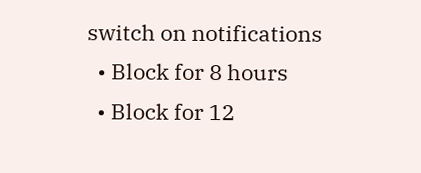switch on notifications
  • Block for 8 hours
  • Block for 12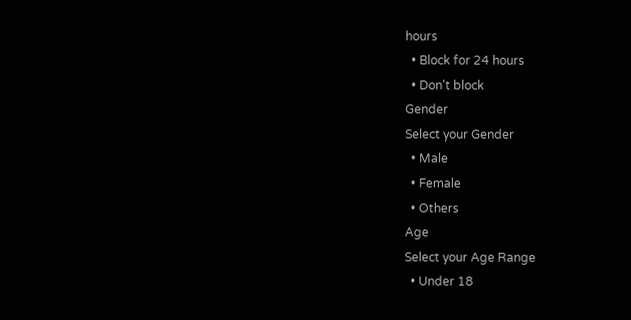hours
  • Block for 24 hours
  • Don't block
Gender
Select your Gender
  • Male
  • Female
  • Others
Age
Select your Age Range
  • Under 18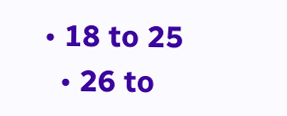• 18 to 25
  • 26 to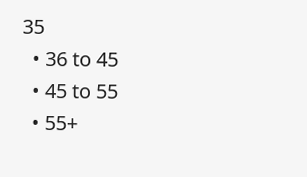35
  • 36 to 45
  • 45 to 55
  • 55+